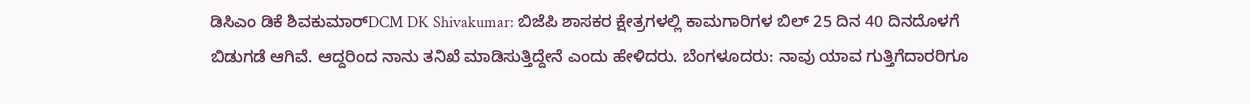ಡಿಸಿಎಂ ಡಿಕೆ ಶಿವಕುಮಾರ್DCM DK Shivakumar: ಬಿಜೆಪಿ ಶಾಸಕರ ಕ್ಷೇತ್ರಗಳಲ್ಲಿ ಕಾಮಗಾರಿಗಳ ಬಿಲ್ 25 ದಿನ 40 ದಿನದೊಳಗೆ ಬಿಡುಗಡೆ ಆಗಿವೆ. ಆದ್ದರಿಂದ ನಾನು ತನಿಖೆ ಮಾಡಿಸುತ್ತಿದ್ದೇನೆ ಎಂದು ಹೇಳಿದರು. ಬೆಂಗಳೂದರು: ನಾವು ಯಾವ ಗುತ್ತಿಗೆದಾರರಿಗೂ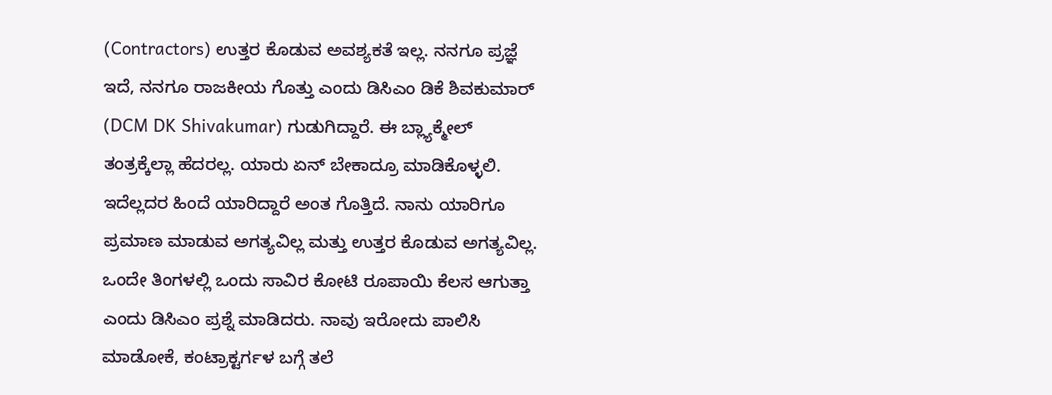(Contractors) ಉತ್ತರ ಕೊಡುವ ಅವಶ್ಯಕತೆ ಇಲ್ಲ. ನನಗೂ ಪ್ರಜ್ಞೆ ಇದೆ, ನನಗೂ ರಾಜಕೀಯ ಗೊತ್ತು ಎಂದು ಡಿಸಿಎಂ ಡಿಕೆ ಶಿವಕುಮಾರ್ (DCM DK Shivakumar) ಗುಡುಗಿದ್ದಾರೆ. ಈ ಬ್ಲ್ಯಾಕ್ಮೇಲ್ ತಂತ್ರಕ್ಕೆಲ್ಲಾ ಹೆದರಲ್ಲ. ಯಾರು ಏನ್ ಬೇಕಾದ್ರೂ ಮಾಡಿಕೊಳ್ಳಲಿ. ಇದೆಲ್ಲದರ ಹಿಂದೆ ಯಾರಿದ್ದಾರೆ ಅಂತ ಗೊತ್ತಿದೆ. ನಾನು ಯಾರಿಗೂ ಪ್ರಮಾಣ ಮಾಡುವ ಅಗತ್ಯವಿಲ್ಲ ಮತ್ತು ಉತ್ತರ ಕೊಡುವ ಅಗತ್ಯವಿಲ್ಲ. ಒಂದೇ ತಿಂಗಳಲ್ಲಿ ಒಂದು ಸಾವಿರ ಕೋಟಿ ರೂಪಾಯಿ ಕೆಲಸ ಆಗುತ್ತಾ ಎಂದು ಡಿಸಿಎಂ ಪ್ರಶ್ನೆ ಮಾಡಿದರು. ನಾವು ಇರೋದು ಪಾಲಿಸಿ ಮಾಡೋಕೆ, ಕಂಟ್ರಾಕ್ಟರ್ಗಳ ಬಗ್ಗೆ ತಲೆ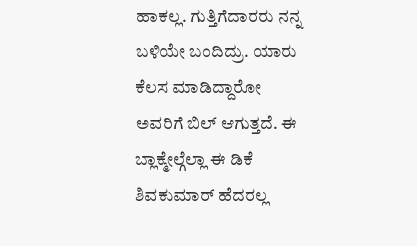ಹಾಕಲ್ಲ. ಗುತ್ತಿಗೆದಾರರು ನನ್ನ ಬಳಿಯೇ ಬಂದಿದ್ರು. ಯಾರು ಕೆಲಸ ಮಾಡಿದ್ದಾರೋ ಅವರಿಗೆ ಬಿಲ್ ಆಗುತ್ತದೆ. ಈ ಬ್ಲಾಕ್ಮೇಲ್ಗೆಲ್ಲಾ ಈ ಡಿಕೆ ಶಿವಕುಮಾರ್ ಹೆದರಲ್ಲ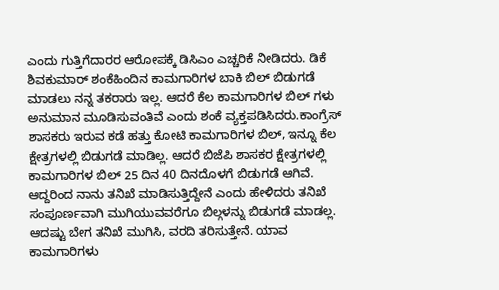ಎಂದು ಗುತ್ತಿಗೆದಾರರ ಆರೋಪಕ್ಕೆ ಡಿಸಿಎಂ ಎಚ್ಚರಿಕೆ ನೀಡಿದರು. ಡಿಕೆ ಶಿವಕುಮಾರ್ ಶಂಕೆಹಿಂದಿನ ಕಾಮಗಾರಿಗಳ ಬಾಕಿ ಬಿಲ್ ಬಿಡುಗಡೆ ಮಾಡಲು ನನ್ನ ತಕರಾರು ಇಲ್ಲ. ಆದರೆ ಕೆಲ ಕಾಮಗಾರಿಗಳ ಬಿಲ್ ಗಳು ಅನುಮಾನ ಮೂಡಿಸುವಂತಿವೆ ಎಂದು ಶಂಕೆ ವ್ಯಕ್ತಪಡಿಸಿದರು.ಕಾಂಗ್ರೆಸ್ ಶಾಸಕರು ಇರುವ ಕಡೆ ಹತ್ತು ಕೋಟಿ ಕಾಮಗಾರಿಗಳ ಬಿಲ್, ಇನ್ನೂ ಕೆಲ ಕ್ಷೇತ್ರಗಳಲ್ಲಿ ಬಿಡುಗಡೆ ಮಾಡಿಲ್ಲ. ಆದರೆ ಬಿಜೆಪಿ ಶಾಸಕರ ಕ್ಷೇತ್ರಗಳಲ್ಲಿ ಕಾಮಗಾರಿಗಳ ಬಿಲ್ 25 ದಿನ 40 ದಿನದೊಳಗೆ ಬಿಡುಗಡೆ ಆಗಿವೆ. ಆದ್ದರಿಂದ ನಾನು ತನಿಖೆ ಮಾಡಿಸುತ್ತಿದ್ದೇನೆ ಎಂದು ಹೇಳಿದರು ತನಿಖೆ ಸಂಪೂರ್ಣವಾಗಿ ಮುಗಿಯುವವರೆಗೂ ಬಿಲ್ಗಳನ್ನು ಬಿಡುಗಡೆ ಮಾಡಲ್ಲ. ಆದಷ್ಟು ಬೇಗ ತನಿಖೆ ಮುಗಿಸಿ, ವರದಿ ತರಿಸುತ್ತೇನೆ. ಯಾವ ಕಾಮಗಾರಿಗಳು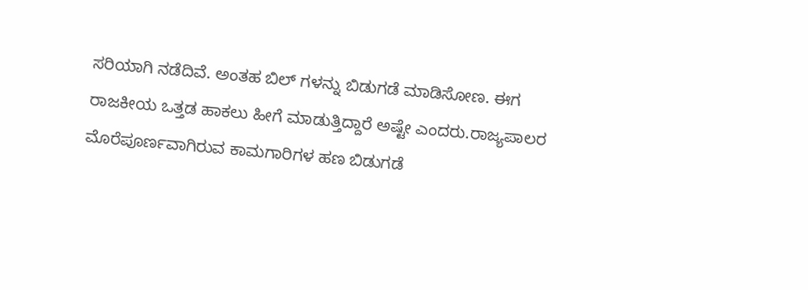ಸರಿಯಾಗಿ ನಡೆದಿವೆ. ಅಂತಹ ಬಿಲ್ ಗಳನ್ನು ಬಿಡುಗಡೆ ಮಾಡಿಸೋಣ. ಈಗ ರಾಜಕೀಯ ಒತ್ತಡ ಹಾಕಲು ಹೀಗೆ ಮಾಡುತ್ತಿದ್ದಾರೆ ಅಷ್ಟೇ ಎಂದರು.ರಾಜ್ಯಪಾಲರ ಮೊರೆಪೂರ್ಣವಾಗಿರುವ ಕಾಮಗಾರಿಗಳ ಹಣ ಬಿಡುಗಡೆ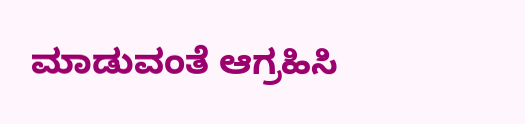ಮಾಡುವಂತೆ ಆಗ್ರಹಿಸಿ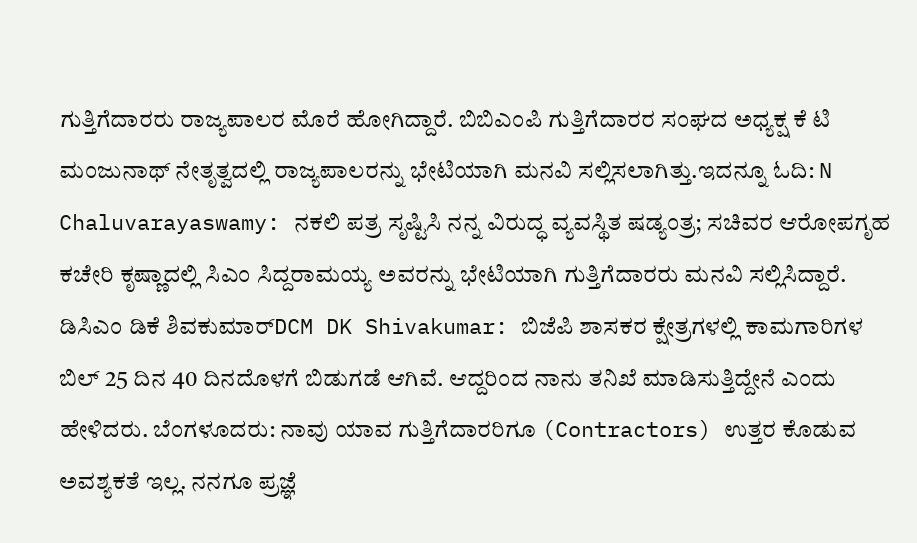ಗುತ್ತಿಗೆದಾರರು ರಾಜ್ಯಪಾಲರ ಮೊರೆ ಹೋಗಿದ್ದಾರೆ. ಬಿಬಿಎಂಪಿ ಗುತ್ತಿಗೆದಾರರ ಸಂಘದ ಅಧ್ಯಕ್ಷ ಕೆ ಟಿ ಮಂಜುನಾಥ್ ನೇತೃತ್ವದಲ್ಲಿ ರಾಜ್ಯಪಾಲರನ್ನು ಭೇಟಿಯಾಗಿ ಮನವಿ ಸಲ್ಲಿಸಲಾಗಿತ್ತು.ಇದನ್ನೂ ಓದಿ: N Chaluvarayaswamy: ನಕಲಿ ಪತ್ರ ಸೃಷ್ಟಿಸಿ ನನ್ನ ವಿರುದ್ಧ ವ್ಯವಸ್ಥಿತ ಷಡ್ಯಂತ್ರ; ಸಚಿವರ ಆರೋಪಗೃಹ ಕಚೇರಿ ಕೃಷ್ಣಾದಲ್ಲಿ ಸಿಎಂ ಸಿದ್ದರಾಮಯ್ಯ ಅವರನ್ನು ಭೇಟಿಯಾಗಿ ಗುತ್ತಿಗೆದಾರರು ಮನವಿ ಸಲ್ಲಿಸಿದ್ದಾರೆ.
ಡಿಸಿಎಂ ಡಿಕೆ ಶಿವಕುಮಾರ್DCM DK Shivakumar: ಬಿಜೆಪಿ ಶಾಸಕರ ಕ್ಷೇತ್ರಗಳಲ್ಲಿ ಕಾಮಗಾರಿಗಳ ಬಿಲ್ 25 ದಿನ 40 ದಿನದೊಳಗೆ ಬಿಡುಗಡೆ ಆಗಿವೆ. ಆದ್ದರಿಂದ ನಾನು ತನಿಖೆ ಮಾಡಿಸುತ್ತಿದ್ದೇನೆ ಎಂದು ಹೇಳಿದರು. ಬೆಂಗಳೂದರು: ನಾವು ಯಾವ ಗುತ್ತಿಗೆದಾರರಿಗೂ (Contractors) ಉತ್ತರ ಕೊಡುವ ಅವಶ್ಯಕತೆ ಇಲ್ಲ. ನನಗೂ ಪ್ರಜ್ಞೆ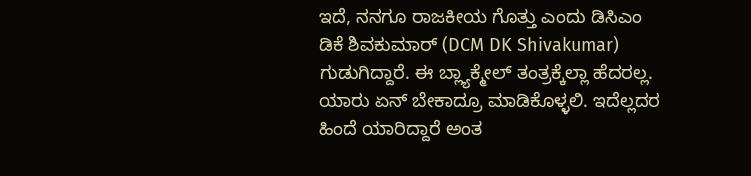ಇದೆ, ನನಗೂ ರಾಜಕೀಯ ಗೊತ್ತು ಎಂದು ಡಿಸಿಎಂ ಡಿಕೆ ಶಿವಕುಮಾರ್ (DCM DK Shivakumar) ಗುಡುಗಿದ್ದಾರೆ. ಈ ಬ್ಲ್ಯಾಕ್ಮೇಲ್ ತಂತ್ರಕ್ಕೆಲ್ಲಾ ಹೆದರಲ್ಲ. ಯಾರು ಏನ್ ಬೇಕಾದ್ರೂ ಮಾಡಿಕೊಳ್ಳಲಿ. ಇದೆಲ್ಲದರ ಹಿಂದೆ ಯಾರಿದ್ದಾರೆ ಅಂತ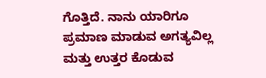ಗೊತ್ತಿದೆ. ನಾನು ಯಾರಿಗೂ ಪ್ರಮಾಣ ಮಾಡುವ ಅಗತ್ಯವಿಲ್ಲ ಮತ್ತು ಉತ್ತರ ಕೊಡುವ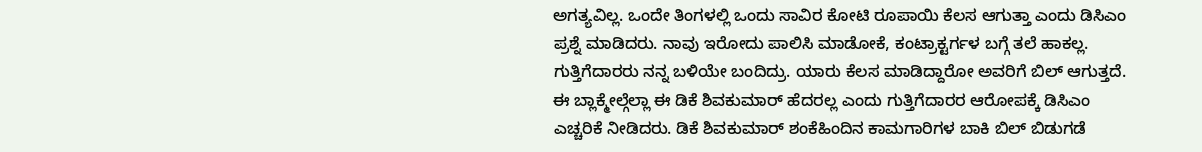ಅಗತ್ಯವಿಲ್ಲ. ಒಂದೇ ತಿಂಗಳಲ್ಲಿ ಒಂದು ಸಾವಿರ ಕೋಟಿ ರೂಪಾಯಿ ಕೆಲಸ ಆಗುತ್ತಾ ಎಂದು ಡಿಸಿಎಂ ಪ್ರಶ್ನೆ ಮಾಡಿದರು. ನಾವು ಇರೋದು ಪಾಲಿಸಿ ಮಾಡೋಕೆ, ಕಂಟ್ರಾಕ್ಟರ್ಗಳ ಬಗ್ಗೆ ತಲೆ ಹಾಕಲ್ಲ. ಗುತ್ತಿಗೆದಾರರು ನನ್ನ ಬಳಿಯೇ ಬಂದಿದ್ರು. ಯಾರು ಕೆಲಸ ಮಾಡಿದ್ದಾರೋ ಅವರಿಗೆ ಬಿಲ್ ಆಗುತ್ತದೆ. ಈ ಬ್ಲಾಕ್ಮೇಲ್ಗೆಲ್ಲಾ ಈ ಡಿಕೆ ಶಿವಕುಮಾರ್ ಹೆದರಲ್ಲ ಎಂದು ಗುತ್ತಿಗೆದಾರರ ಆರೋಪಕ್ಕೆ ಡಿಸಿಎಂ ಎಚ್ಚರಿಕೆ ನೀಡಿದರು. ಡಿಕೆ ಶಿವಕುಮಾರ್ ಶಂಕೆಹಿಂದಿನ ಕಾಮಗಾರಿಗಳ ಬಾಕಿ ಬಿಲ್ ಬಿಡುಗಡೆ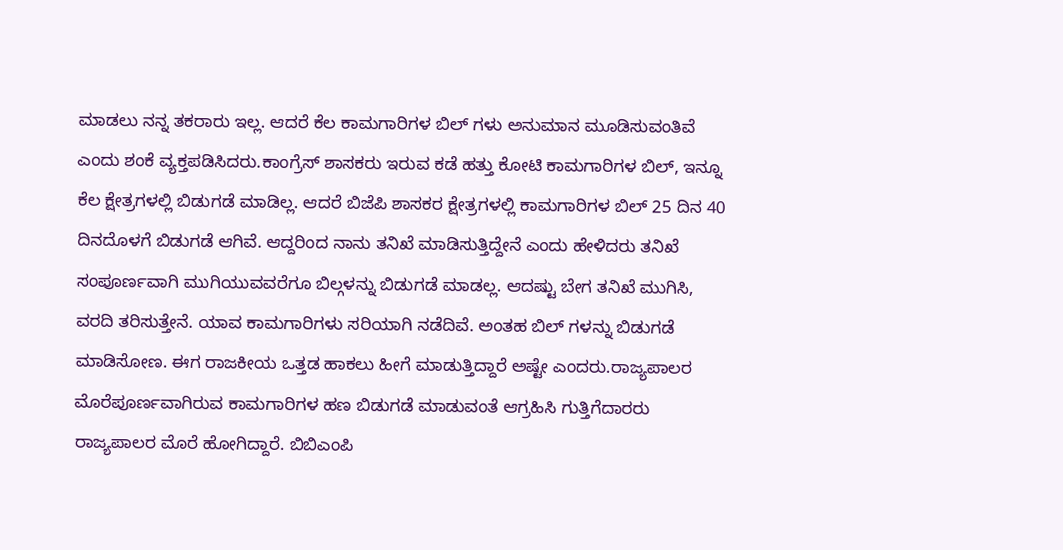ಮಾಡಲು ನನ್ನ ತಕರಾರು ಇಲ್ಲ. ಆದರೆ ಕೆಲ ಕಾಮಗಾರಿಗಳ ಬಿಲ್ ಗಳು ಅನುಮಾನ ಮೂಡಿಸುವಂತಿವೆ ಎಂದು ಶಂಕೆ ವ್ಯಕ್ತಪಡಿಸಿದರು.ಕಾಂಗ್ರೆಸ್ ಶಾಸಕರು ಇರುವ ಕಡೆ ಹತ್ತು ಕೋಟಿ ಕಾಮಗಾರಿಗಳ ಬಿಲ್, ಇನ್ನೂ ಕೆಲ ಕ್ಷೇತ್ರಗಳಲ್ಲಿ ಬಿಡುಗಡೆ ಮಾಡಿಲ್ಲ. ಆದರೆ ಬಿಜೆಪಿ ಶಾಸಕರ ಕ್ಷೇತ್ರಗಳಲ್ಲಿ ಕಾಮಗಾರಿಗಳ ಬಿಲ್ 25 ದಿನ 40 ದಿನದೊಳಗೆ ಬಿಡುಗಡೆ ಆಗಿವೆ. ಆದ್ದರಿಂದ ನಾನು ತನಿಖೆ ಮಾಡಿಸುತ್ತಿದ್ದೇನೆ ಎಂದು ಹೇಳಿದರು ತನಿಖೆ ಸಂಪೂರ್ಣವಾಗಿ ಮುಗಿಯುವವರೆಗೂ ಬಿಲ್ಗಳನ್ನು ಬಿಡುಗಡೆ ಮಾಡಲ್ಲ. ಆದಷ್ಟು ಬೇಗ ತನಿಖೆ ಮುಗಿಸಿ, ವರದಿ ತರಿಸುತ್ತೇನೆ. ಯಾವ ಕಾಮಗಾರಿಗಳು ಸರಿಯಾಗಿ ನಡೆದಿವೆ. ಅಂತಹ ಬಿಲ್ ಗಳನ್ನು ಬಿಡುಗಡೆ ಮಾಡಿಸೋಣ. ಈಗ ರಾಜಕೀಯ ಒತ್ತಡ ಹಾಕಲು ಹೀಗೆ ಮಾಡುತ್ತಿದ್ದಾರೆ ಅಷ್ಟೇ ಎಂದರು.ರಾಜ್ಯಪಾಲರ ಮೊರೆಪೂರ್ಣವಾಗಿರುವ ಕಾಮಗಾರಿಗಳ ಹಣ ಬಿಡುಗಡೆ ಮಾಡುವಂತೆ ಆಗ್ರಹಿಸಿ ಗುತ್ತಿಗೆದಾರರು ರಾಜ್ಯಪಾಲರ ಮೊರೆ ಹೋಗಿದ್ದಾರೆ. ಬಿಬಿಎಂಪಿ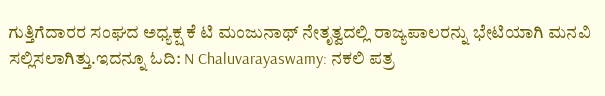ಗುತ್ತಿಗೆದಾರರ ಸಂಘದ ಅಧ್ಯಕ್ಷ ಕೆ ಟಿ ಮಂಜುನಾಥ್ ನೇತೃತ್ವದಲ್ಲಿ ರಾಜ್ಯಪಾಲರನ್ನು ಭೇಟಿಯಾಗಿ ಮನವಿ ಸಲ್ಲಿಸಲಾಗಿತ್ತು.ಇದನ್ನೂ ಓದಿ: N Chaluvarayaswamy: ನಕಲಿ ಪತ್ರ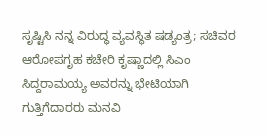ಸೃಷ್ಟಿಸಿ ನನ್ನ ವಿರುದ್ಧ ವ್ಯವಸ್ಥಿತ ಷಡ್ಯಂತ್ರ; ಸಚಿವರ ಆರೋಪಗೃಹ ಕಚೇರಿ ಕೃಷ್ಣಾದಲ್ಲಿ ಸಿಎಂ ಸಿದ್ದರಾಮಯ್ಯ ಅವರನ್ನು ಭೇಟಿಯಾಗಿ ಗುತ್ತಿಗೆದಾರರು ಮನವಿ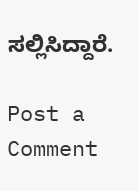ಸಲ್ಲಿಸಿದ್ದಾರೆ.

Post a Comment